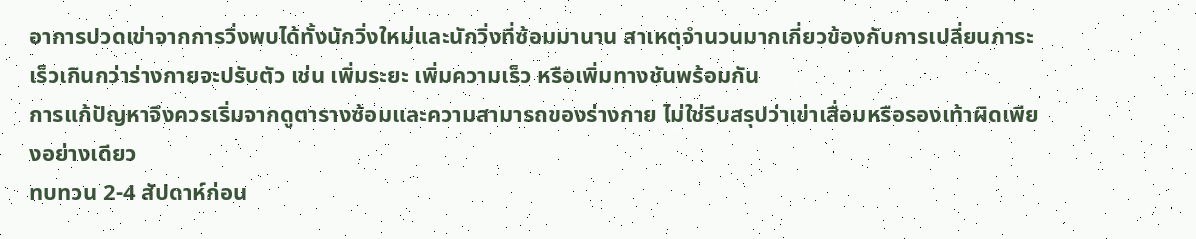อาการปวดเข่าจากการวิ่งพบได้ทั้งนักวิ่งใหม่และนักวิ่งที่ซ้อมมานาน สาเหตุจำนวนมากเกี่ยวข้องกับการเปลี่ยนภาระเร็วเกินกว่าร่างกายจะปรับตัว เช่น เพิ่มระยะ เพิ่มความเร็ว หรือเพิ่มทางชันพร้อมกัน
การแก้ปัญหาจึงควรเริ่มจากดูตารางซ้อมและความสามารถของร่างกาย ไม่ใช่รีบสรุปว่าเข่าเสื่อมหรือรองเท้าผิดเพียงอย่างเดียว
ทบทวน 2-4 สัปดาห์ก่อน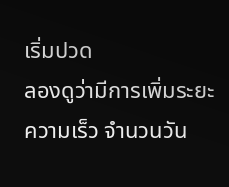เริ่มปวด
ลองดูว่ามีการเพิ่มระยะ ความเร็ว จำนวนวัน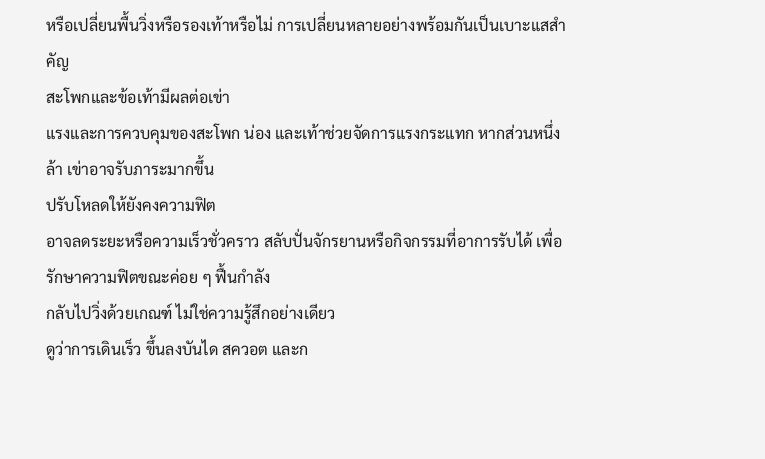หรือเปลี่ยนพื้นวิ่งหรือรองเท้าหรือไม่ การเปลี่ยนหลายอย่างพร้อมกันเป็นเบาะแสสำคัญ
สะโพกและข้อเท้ามีผลต่อเข่า
แรงและการควบคุมของสะโพก น่อง และเท้าช่วยจัดการแรงกระแทก หากส่วนหนึ่งล้า เข่าอาจรับภาระมากขึ้น
ปรับโหลดให้ยังคงความฟิต
อาจลดระยะหรือความเร็วชั่วคราว สลับปั่นจักรยานหรือกิจกรรมที่อาการรับได้ เพื่อรักษาความฟิตขณะค่อย ๆ ฟื้นกำลัง
กลับไปวิ่งด้วยเกณฑ์ ไม่ใช่ความรู้สึกอย่างเดียว
ดูว่าการเดินเร็ว ขึ้นลงบันได สควอต และก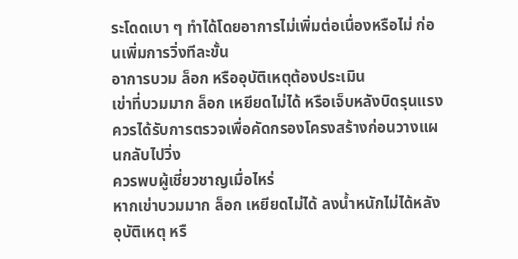ระโดดเบา ๆ ทำได้โดยอาการไม่เพิ่มต่อเนื่องหรือไม่ ก่อนเพิ่มการวิ่งทีละขั้น
อาการบวม ล็อก หรืออุบัติเหตุต้องประเมิน
เข่าที่บวมมาก ล็อก เหยียดไม่ได้ หรือเจ็บหลังบิดรุนแรงควรได้รับการตรวจเพื่อคัดกรองโครงสร้างก่อนวางแผนกลับไปวิ่ง
ควรพบผู้เชี่ยวชาญเมื่อไหร่
หากเข่าบวมมาก ล็อก เหยียดไม่ได้ ลงน้ำหนักไม่ได้หลังอุบัติเหตุ หรื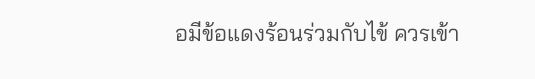อมีข้อแดงร้อนร่วมกับไข้ ควรเข้า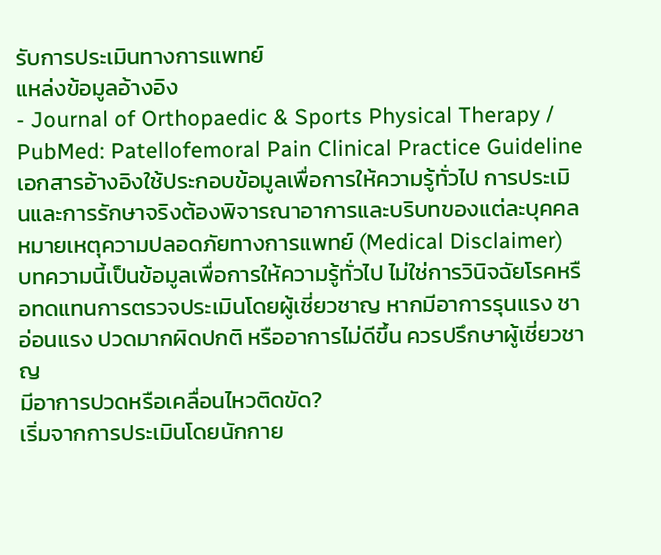รับการประเมินทางการแพทย์
แหล่งข้อมูลอ้างอิง
- Journal of Orthopaedic & Sports Physical Therapy / PubMed: Patellofemoral Pain Clinical Practice Guideline
เอกสารอ้างอิงใช้ประกอบข้อมูลเพื่อการให้ความรู้ทั่วไป การประเมินและการรักษาจริงต้องพิจารณาอาการและบริบทของแต่ละบุคคล
หมายเหตุความปลอดภัยทางการแพทย์ (Medical Disclaimer)
บทความนี้เป็นข้อมูลเพื่อการให้ความรู้ทั่วไป ไม่ใช่การวินิจฉัยโรคหรือทดแทนการตรวจประเมินโดยผู้เชี่ยวชาญ หากมีอาการรุนแรง ชา อ่อนแรง ปวดมากผิดปกติ หรืออาการไม่ดีขึ้น ควรปรึกษาผู้เชี่ยวชาญ
มีอาการปวดหรือเคลื่อนไหวติดขัด?
เริ่มจากการประเมินโดยนักกาย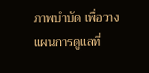ภาพบำบัด เพื่อวางแผนการดูแลที่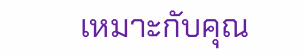เหมาะกับคุณ